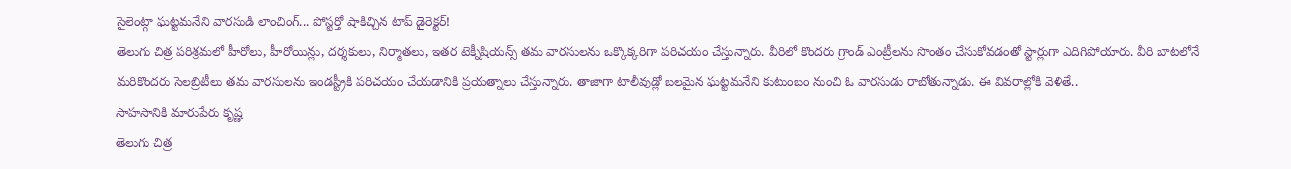సైలెంట్గా ఘట్టమనేని వారసుడి లాంచింగ్... పోస్టర్తో షాకిచ్చిన టాప్ డైరెక్టర్!
తెలుగు చిత్ర పరిశ్రమలో హీరోలు, హీరోయిన్లు, దర్శకులు, నిర్మాతలు, ఇతర టెక్నీషియన్స్ తమ వారసులను ఒక్కొక్కరిగా పరిచయం చేస్తున్నారు. వీరిలో కొందరు గ్రాండ్ ఎంట్రీలను సొంతం చేసుకోవడంతో స్టార్లుగా ఎదిగిపోయారు. వీరి బాటలోనే మరికొందరు సెలబ్రిటీలు తమ వారసులను ఇండస్ట్రీకి పరిచయం చేయడానికి ప్రయత్నాలు చేస్తున్నారు. తాజాగా టాలీవుడ్లో బలమైన ఘట్టమనేని కుటుంబం నుంచి ఓ వారసుడు రాబోతున్నాడు. ఈ వివరాల్లోకి వెళితే..
సాహసానికి మారుపేరు కృష్ణ
తెలుగు చిత్ర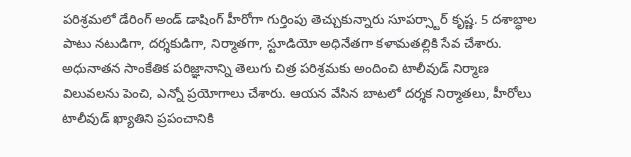పరిశ్రమలో డేరింగ్ అండ్ డాషింగ్ హీరోగా గుర్తింపు తెచ్చుకున్నారు సూపర్స్టార్ కృష్ణ. 5 దశాబ్ధాల పాటు నటుడిగా, దర్శకుడిగా, నిర్మాతగా, స్టూడియో అధినేతగా కళామతల్లికి సేవ చేశారు. అధునాతన సాంకేతిక పరిజ్ఞానాన్ని తెలుగు చిత్ర పరిశ్రమకు అందించి టాలీవుడ్ నిర్మాణ విలువలను పెంచి, ఎన్నో ప్రయోగాలు చేశారు. ఆయన వేసిన బాటలో దర్శక నిర్మాతలు, హీరోలు టాలీవుడ్ ఖ్యాతిని ప్రపంచానికి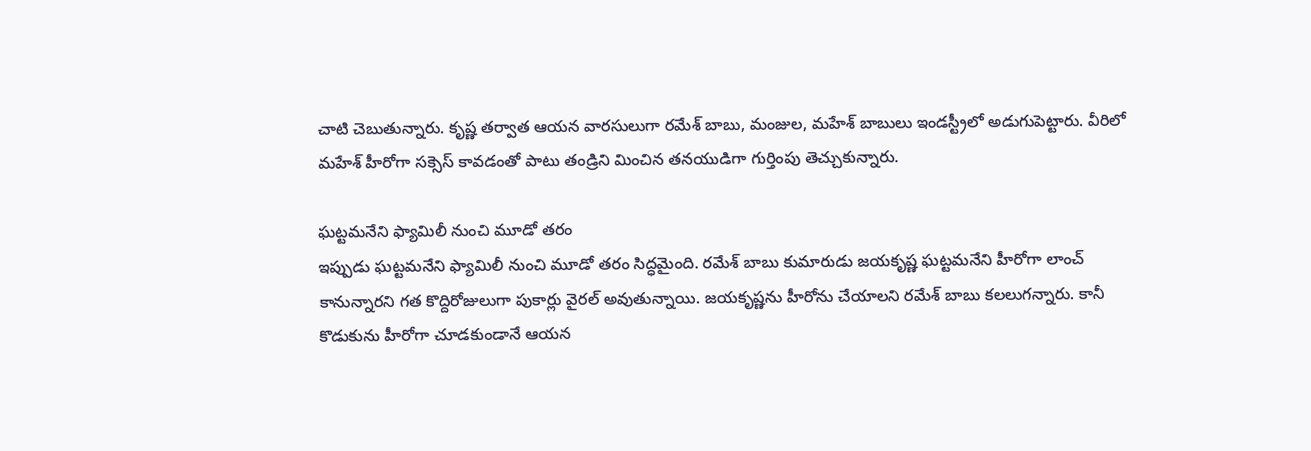చాటి చెబుతున్నారు. కృష్ణ తర్వాత ఆయన వారసులుగా రమేశ్ బాబు, మంజుల, మహేశ్ బాబులు ఇండస్ట్రీలో అడుగుపెట్టారు. వీరిలో మహేశ్ హీరోగా సక్సెస్ కావడంతో పాటు తండ్రిని మించిన తనయుడిగా గుర్తింపు తెచ్చుకున్నారు.

ఘట్టమనేని ఫ్యామిలీ నుంచి మూడో తరం
ఇప్పుడు ఘట్టమనేని ఫ్యామిలీ నుంచి మూడో తరం సిద్ధమైంది. రమేశ్ బాబు కుమారుడు జయకృష్ణ ఘట్టమనేని హీరోగా లాంచ్ కానున్నారని గత కొద్దిరోజులుగా పుకార్లు వైరల్ అవుతున్నాయి. జయకృష్ణను హీరోను చేయాలని రమేశ్ బాబు కలలుగన్నారు. కానీ కొడుకును హీరోగా చూడకుండానే ఆయన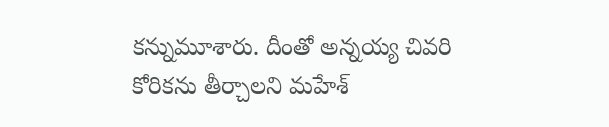కన్నుమూశారు. దీంతో అన్నయ్య చివరి కోరికను తీర్చాలని మహేశ్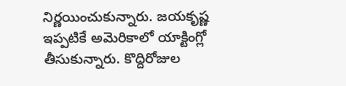నిర్ణయించుకున్నారు. జయకృష్ణ ఇప్పటికే అమెరికాలో యాక్టింగ్లో తీసుకున్నారు. కొద్దిరోజుల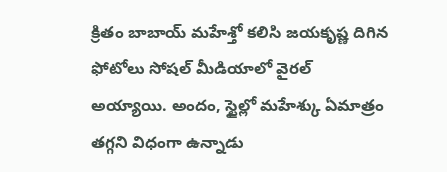క్రితం బాబాయ్ మహేశ్తో కలిసి జయకృష్ణ దిగిన ఫోటోలు సోషల్ మీడియాలో వైరల్ అయ్యాయి. అందం, స్టైల్లో మహేశ్కు ఏమాత్రం తగ్గని విధంగా ఉన్నాడు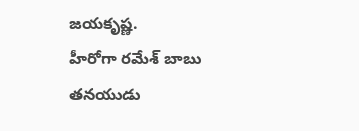జయకృష్ణ.
హీరోగా రమేశ్ బాబు తనయుడు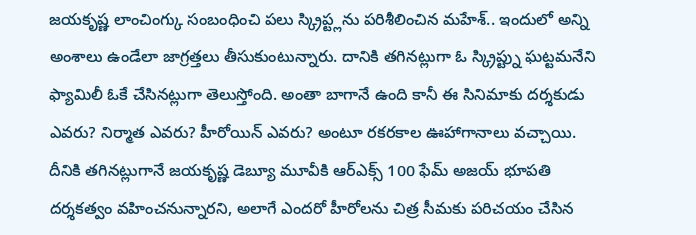జయకృష్ణ లాంచింగ్కు సంబంధించి పలు స్క్రిప్ట్లను పరిశీలించిన మహేశ్.. ఇందులో అన్ని అంశాలు ఉండేలా జాగ్రత్తలు తీసుకుంటున్నారు. దానికి తగినట్లుగా ఓ స్క్రిప్ట్ను ఘట్టమనేని ఫ్యామిలీ ఓకే చేసినట్లుగా తెలుస్తోంది. అంతా బాగానే ఉంది కానీ ఈ సినిమాకు దర్శకుడు ఎవరు? నిర్మాత ఎవరు? హీరోయిన్ ఎవరు? అంటూ రకరకాల ఊహాగానాలు వచ్చాయి. దీనికి తగినట్లుగానే జయకృష్ణ డెబ్యూ మూవీకి ఆర్ఎక్స్ 100 ఫేమ్ అజయ్ భూపతి దర్శకత్వం వహించనున్నారని, అలాగే ఎందరో హీరోలను చిత్ర సీమకు పరిచయం చేసిన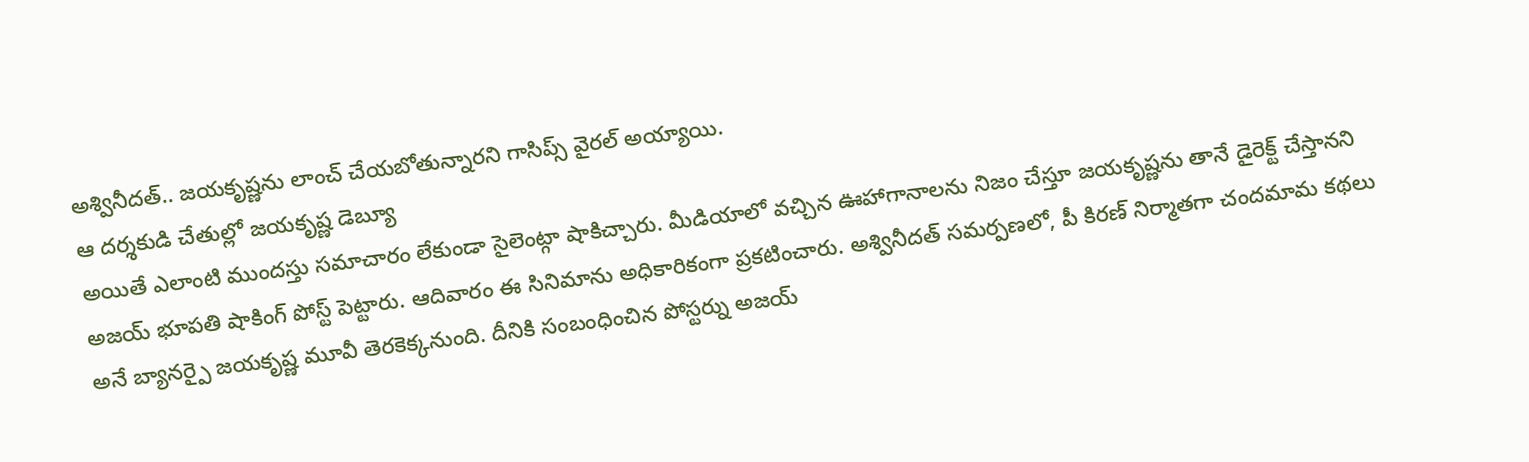అశ్వినీదత్.. జయకృష్ణను లాంచ్ చేయబోతున్నారని గాసిప్స్ వైరల్ అయ్యాయి.
ఆ దర్శకుడి చేతుల్లో జయకృష్ణ డెబ్యూ
అయితే ఎలాంటి ముందస్తు సమాచారం లేకుండా సైలెంట్గా షాకిచ్చారు. మీడియాలో వచ్చిన ఊహాగానాలను నిజం చేస్తూ జయకృష్ణను తానే డైరెక్ట్ చేస్తానని అజయ్ భూపతి షాకింగ్ పోస్ట్ పెట్టారు. ఆదివారం ఈ సినిమాను అధికారికంగా ప్రకటించారు. అశ్వినీదత్ సమర్పణలో, పీ కిరణ్ నిర్మాతగా చందమామ కథలు అనే బ్యానర్పై జయకృష్ణ మూవీ తెరకెక్కనుంది. దీనికి సంబంధించిన పోస్టర్ను అజయ్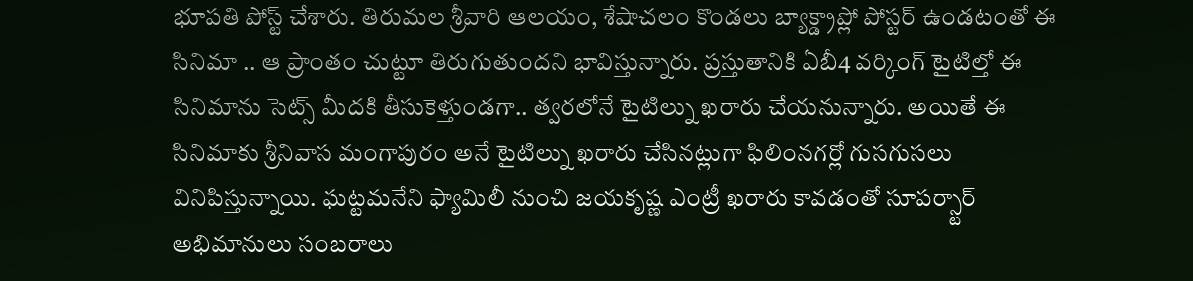భూపతి పోస్ట్ చేశారు. తిరుమల శ్రీవారి ఆలయం, శేషాచలం కొండలు బ్యాక్డ్రాప్లో పోస్టర్ ఉండటంతో ఈ సినిమా .. ఆ ప్రాంతం చుట్టూ తిరుగుతుందని భావిస్తున్నారు. ప్రస్తుతానికి ఏబీ4 వర్కింగ్ టైటిల్తో ఈ సినిమాను సెట్స్ మీదకి తీసుకెళ్తుండగా.. త్వరలోనే టైటిల్ను ఖరారు చేయనున్నారు. అయితే ఈ సినిమాకు శ్రీనివాస మంగాపురం అనే టైటిల్ను ఖరారు చేసినట్లుగా ఫిలింనగర్లో గుసగుసలు వినిపిస్తున్నాయి. ఘట్టమనేని ఫ్యామిలీ నుంచి జయకృష్ణ ఎంట్రీ ఖరారు కావడంతో సూపర్స్టార్ అభిమానులు సంబరాలు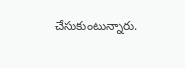చేసుకుంటున్నారు.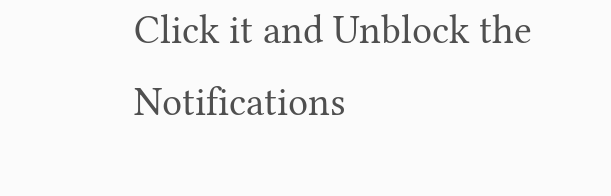Click it and Unblock the Notifications